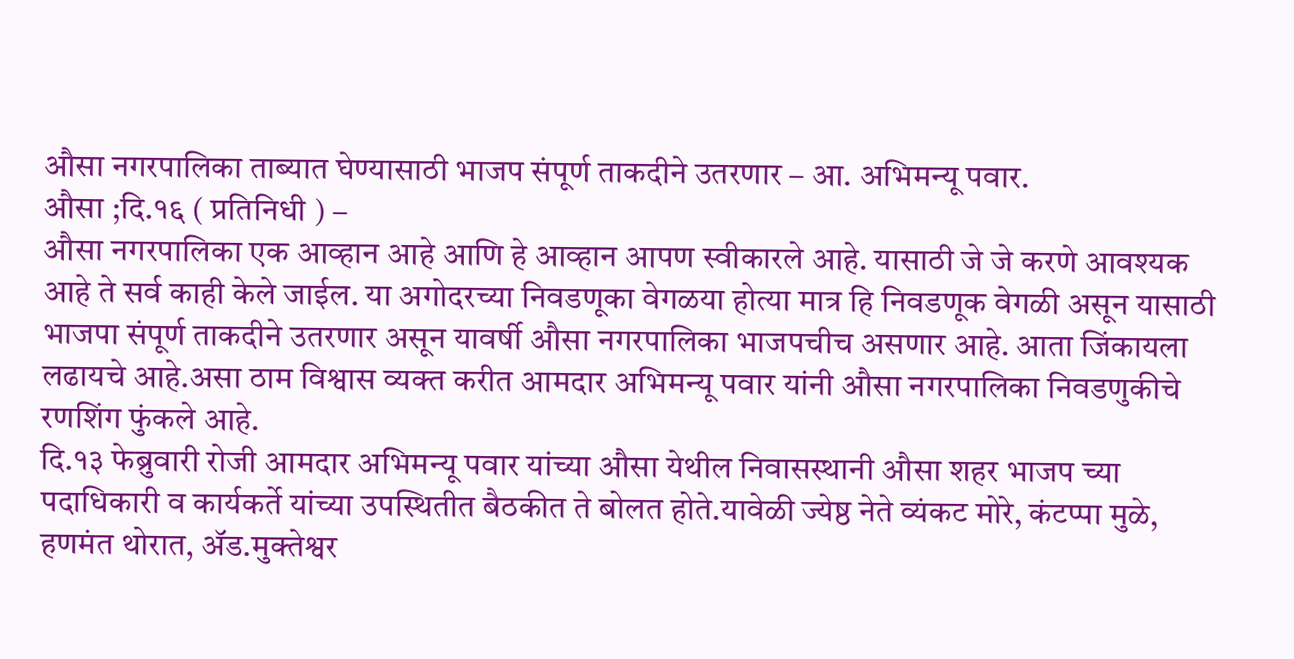औसा नगरपालिका ताब्यात घेण्यासाठी भाजप संपूर्ण ताकदीने उतरणार – आ. अभिमन्यू पवार.
औसा ;दि.१६ ( प्रतिनिधी ) –
औसा नगरपालिका एक आव्हान आहे आणि हे आव्हान आपण स्वीकारले आहे. यासाठी जे जे करणे आवश्यक आहे ते सर्व काही केले जाईल. या अगोदरच्या निवडणूका वेगळया होत्या मात्र हि निवडणूक वेगळी असून यासाठी भाजपा संपूर्ण ताकदीने उतरणार असून यावर्षी औसा नगरपालिका भाजपचीच असणार आहे. आता जिंकायला लढायचे आहे.असा ठाम विश्वास व्यक्त करीत आमदार अभिमन्यू पवार यांनी औसा नगरपालिका निवडणुकीचे रणशिंग फुंकले आहे.
दि.१३ फेब्रुवारी रोजी आमदार अभिमन्यू पवार यांच्या औसा येथील निवासस्थानी औसा शहर भाजप च्या पदाधिकारी व कार्यकर्ते यांच्या उपस्थितीत बैठकीत ते बोलत होते.यावेळी ज्येष्ठ नेते व्यंकट मोरे, कंटप्पा मुळे, हणमंत थोरात, ॲड.मुक्तेश्वर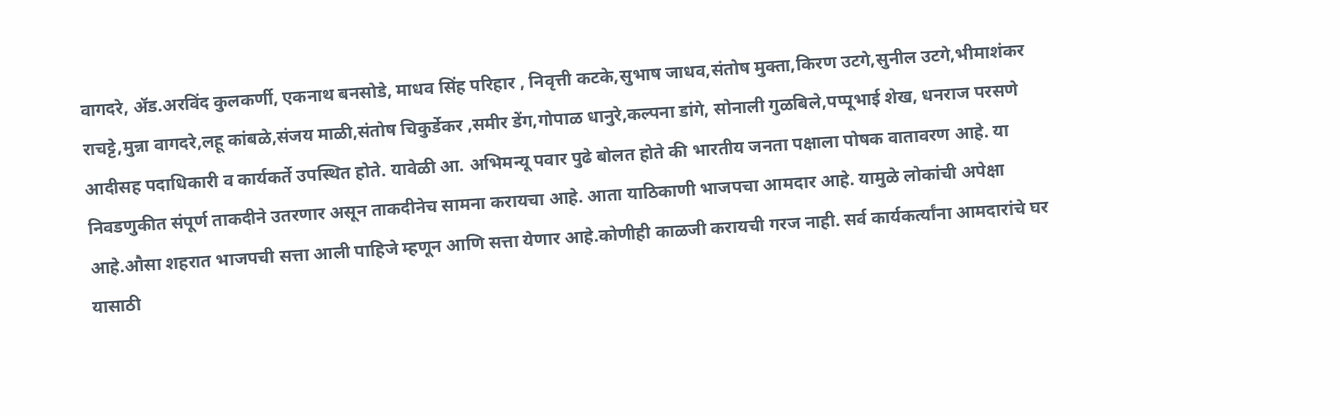वागदरे, ॲड.अरविंद कुलकर्णी, एकनाथ बनसोडे, माधव सिंह परिहार , निवृत्ती कटके,सुभाष जाधव,संतोष मुक्ता,किरण उटगे,सुनील उटगे,भीमाशंकर राचट्टे,मुन्ना वागदरे,लहू कांबळे,संजय माळी,संतोष चिकुर्डेकर ,समीर डेंग,गोपाळ धानुरे,कल्पना डांगे, सोनाली गुळबिले,पप्पूभाई शेख, धनराज परसणे आदीसह पदाधिकारी व कार्यकर्ते उपस्थित होते. यावेळी आ. अभिमन्यू पवार पुढे बोलत होते की भारतीय जनता पक्षाला पोषक वातावरण आहे. या निवडणुकीत संपूर्ण ताकदीने उतरणार असून ताकदीनेच सामना करायचा आहे. आता याठिकाणी भाजपचा आमदार आहे. यामुळे लोकांची अपेक्षा आहे.औसा शहरात भाजपची सत्ता आली पाहिजे म्हणून आणि सत्ता येणार आहे.कोणीही काळजी करायची गरज नाही. सर्व कार्यकर्त्यांना आमदारांचे घर यासाठी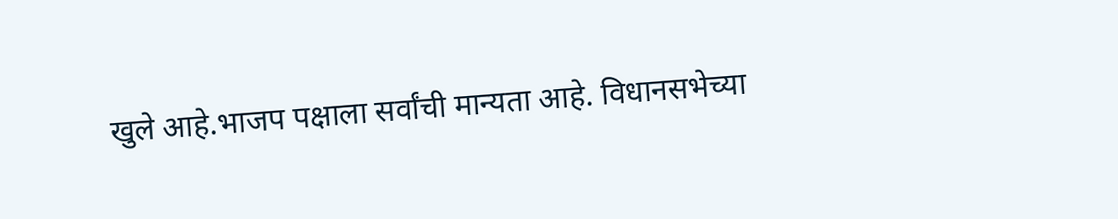खुले आहे.भाजप पक्षाला सर्वांची मान्यता आहे. विधानसभेच्या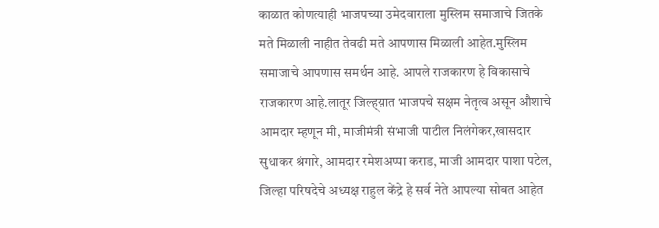काळात कोणत्याही भाजपच्या उमेदवाराला मुस्लिम समाजाचे जितके मते मिळाली नाहीत तेवढी मते आपणास मिळाली आहेत.मुस्लिम समाजाचे आपणास समर्थन आहे. आपले राजकारण हे विकासाचे राजकारण आहे.लातूर जिल्ह्य़ात भाजपचे सक्षम नेतृत्व असून औशाचे आमदार म्हणून मी, माजीमंत्री संभाजी पाटील निलंगेकर,खासदार सुधाकर श्रंगारे, आमदार रमेशअप्पा कराड, माजी आमदार पाशा पटेल, जिल्हा परिषदेचे अध्यक्ष राहुल केंद्रे हे सर्व नेते आपल्या सोबत आहेत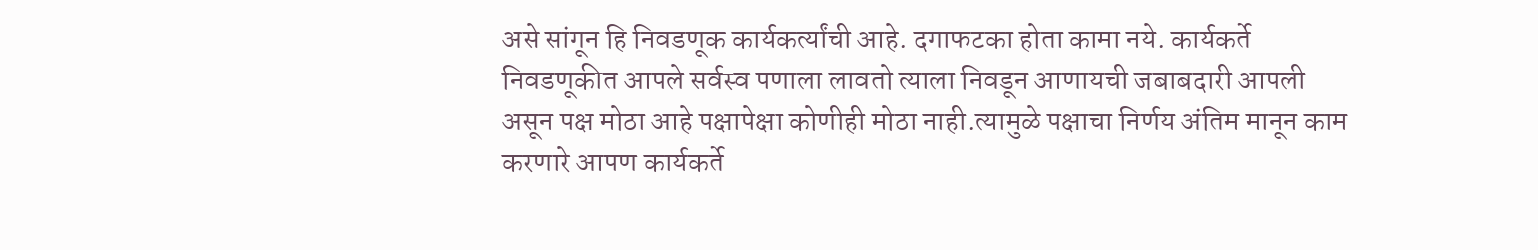असे सांगून हि निवडणूक कार्यकर्त्यांची आहे. दगाफटका होता कामा नये. कार्यकर्ते निवडणूकीत आपले सर्वस्व पणाला लावतो त्याला निवडून आणायची जबाबदारी आपली असून पक्ष मोठा आहे पक्षापेक्षा कोणीही मोठा नाही.त्यामुळे पक्षाचा निर्णय अंतिम मानून काम करणारे आपण कार्यकर्ते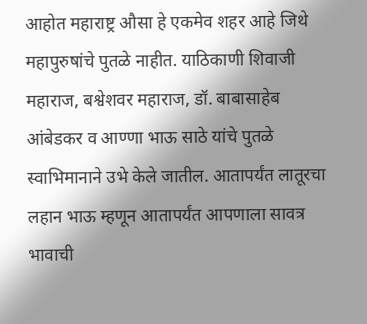आहोत महाराष्ट्र औसा हे एकमेव शहर आहे जिथे महापुरुषांचे पुतळे नाहीत. याठिकाणी शिवाजी महाराज, बश्वेशवर महाराज, डॉ. बाबासाहेब आंबेडकर व आण्णा भाऊ साठे यांचे पुतळे स्वाभिमानाने उभे केले जातील. आतापर्यंत लातूरचा लहान भाऊ म्हणून आतापर्यंत आपणाला सावत्र भावाची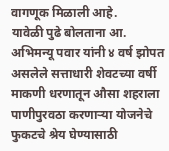वागणूक मिळाली आहे.
यावेळी पुढे बोलताना आ. अभिमन्यू पवार यांनी ४ वर्ष झोपत असलेले सत्ताधारी शेवटच्या वर्षी माकणी धरणातून औसा शहराला पाणीपुरवठा करणाऱ्या योजनेचे फुकटचे श्रेय घेण्यासाठी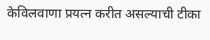केविलवाणा प्रयत्न करीत असल्याची टीका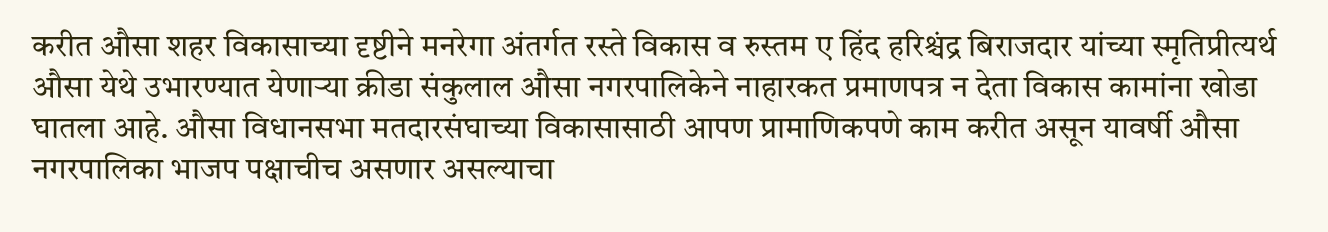करीत औसा शहर विकासाच्या दृष्टीने मनरेगा अंतर्गत रस्ते विकास व रुस्तम ए हिंद हरिश्चंद्र बिराजदार यांच्या स्मृतिप्रीत्यर्थ औसा येथे उभारण्यात येणाऱ्या क्रीडा संकुलाल औसा नगरपालिकेने नाहारकत प्रमाणपत्र न देता विकास कामांना खोडा घातला आहे. औसा विधानसभा मतदारसंघाच्या विकासासाठी आपण प्रामाणिकपणे काम करीत असून यावर्षी औसा नगरपालिका भाजप पक्षाचीच असणार असल्याचा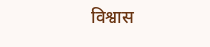विश्वास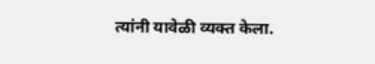त्यांनी यावेळी व्यक्त केला.